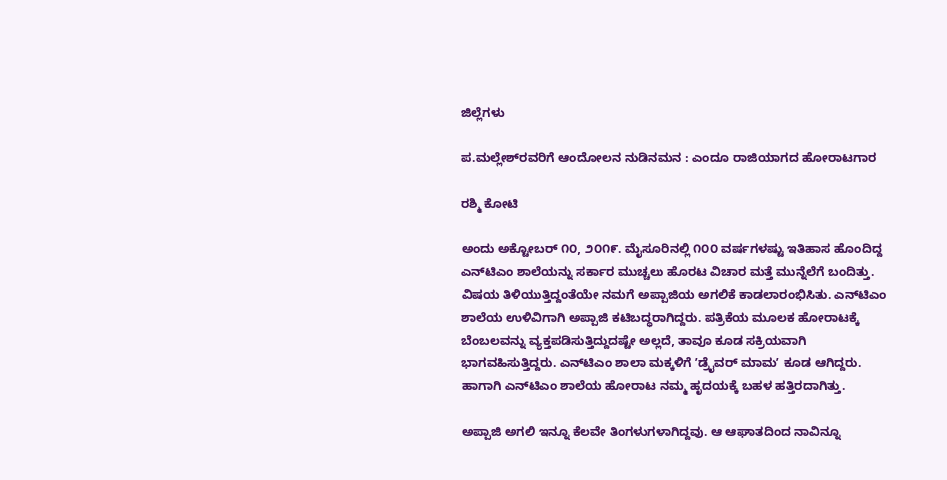ಜಿಲ್ಲೆಗಳು

ಪ.ಮಲ್ಲೇಶ್‌ರವರಿಗೆ ಆಂದೋಲನ ನುಡಿನಮನ : ಎಂದೂ ರಾಜಿಯಾಗದ ಹೋರಾಟಗಾರ

ರಶ್ಮಿ ಕೋಟಿ

ಅಂದು ಅಕ್ಟೋಬರ್‌ ೧೦, ೨೦೧೯. ಮೈಸೂರಿನಲ್ಲಿ ೧೦೦ ವರ್ಷಗಳಷ್ಟು ಇತಿಹಾಸ ಹೊಂದಿದ್ದ ಎನ್‌ಟಿಎಂ ಶಾಲೆಯನ್ನು ಸರ್ಕಾರ ಮುಚ್ಚಲು ಹೊರಟ ವಿಚಾರ ಮತ್ತೆ ಮುನ್ನೆಲೆಗೆ ಬಂದಿತ್ತು. ವಿಷಯ ತಿಳಿಯುತ್ತಿದ್ದಂತೆಯೇ ನಮಗೆ ಅಪ್ಪಾಜಿಯ ಅಗಲಿಕೆ ಕಾಡಲಾರಂಭಿಸಿತು. ಎನ್‌ಟಿಎಂ ಶಾಲೆಯ ಉಳಿವಿಗಾಗಿ ಅಪ್ಪಾಜಿ ಕಟಿಬದ್ಧರಾಗಿದ್ದರು. ಪತ್ರಿಕೆಯ ಮೂಲಕ ಹೋರಾಟಕ್ಕೆ ಬೆಂಬಲವನ್ನು ವ್ಯಕ್ತಪಡಿಸುತ್ತಿದ್ದುದಷ್ಟೇ ಅಲ್ಲದೆ, ತಾವೂ ಕೂಡ ಸಕ್ರಿಯವಾಗಿ ಭಾಗವಹಿಸುತ್ತಿದ್ದರು. ಎನ್‌ಟಿಎಂ ಶಾಲಾ ಮಕ್ಕಳಿಗೆ ʼಡ್ರೈವರ್‌ ಮಾಮʼ ಕೂಡ ಆಗಿದ್ದರು. ಹಾಗಾಗಿ ಎನ್‌ಟಿಎಂ ಶಾಲೆಯ ಹೋರಾಟ ನಮ್ಮ ಹೃದಯಕ್ಕೆ ಬಹಳ ಹತ್ತಿರದಾಗಿತ್ತು.

ಅಪ್ಪಾಜಿ ಅಗಲಿ ಇನ್ನೂ ಕೆಲವೇ ತಿಂಗಳುಗಳಾಗಿದ್ದವು. ಆ ಆಘಾತದಿಂದ ನಾವಿನ್ನೂ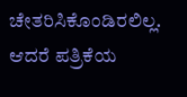ಚೇತರಿಸಿಕೊಂಡಿರಲಿಲ್ಲ. ಆದರೆ ಪತ್ರಿಕೆಯ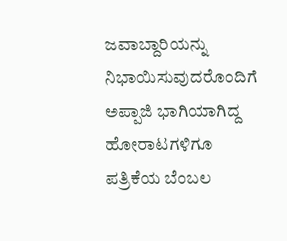ಜವಾಬ್ದಾರಿಯನ್ನು ನಿಭಾಯಿಸುವುದರೊಂದಿಗೆ ಅಪ್ಪಾಜಿ ಭಾಗಿಯಾಗಿದ್ದ ಹೋರಾಟಗಳಿಗೂ ಪತ್ರಿಕೆಯ ಬೆಂಬಲ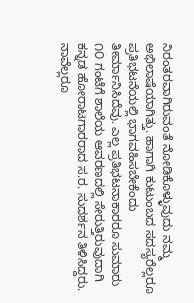ನಿರಂತರವಾಗಿರುವಂತೆ ನೋಡಿಕೊಳ್ಳುವುದು ನಮ್ಮ ಅಭಿಲಾಷೆಯಾಗಿತ್ತು. ಹಾಗಾಗಿ ಕುಟುಂಬದ ಸದಸ್ಯರೆಲ್ಲರೂ ಪ್ರತಿಭಟನೆಯಲ್ಲಿ ಭಾಗವಹಿಸಬೇಕೆಂದು ತೀರ್ಮಾನಿಸಿದೆವು. ಎಲ್ಲ ಪ್ರತಿಭಟನಾಕಾರರೂ ಸುಮಾರು ೧೦ ಗಂಟೆಗೆ ಶಾಲೆಯ ಆವರಣದಲ್ಲಿ ಸೇರುತ್ತಿರುವುದಾಗಿ ಕನ್ನಡ ಹೋರಾಟಗಾರರಾದ ಸ.ರ. ಸುದರ್ಶನ ತಿಳಿಸಿದ್ದರು. ನಾವೆಲ್ಲರೂ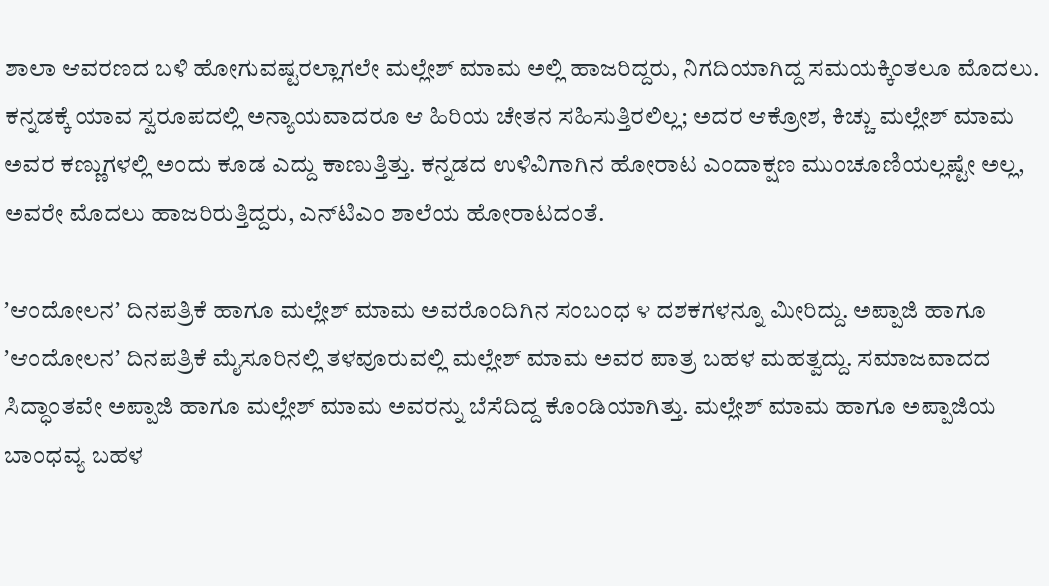ಶಾಲಾ ಆವರಣದ ಬಳಿ ಹೋಗುವಷ್ಟರಲ್ಲಾಗಲೇ ಮಲ್ಲೇಶ್‌ ಮಾಮ ಅಲ್ಲಿ ಹಾಜರಿದ್ದರು, ನಿಗದಿಯಾಗಿದ್ದ ಸಮಯಕ್ಕಿಂತಲೂ ಮೊದಲು. ಕನ್ನಡಕ್ಕೆ ಯಾವ ಸ್ವರೂಪದಲ್ಲಿ ಅನ್ಯಾಯವಾದರೂ ಆ ಹಿರಿಯ ಚೇತನ ಸಹಿಸುತ್ತಿರಲಿಲ್ಲ; ಅದರ ಆಕ್ರೋಶ, ಕಿಚ್ಚು ಮಲ್ಲೇಶ್‌ ಮಾಮ ಅವರ ಕಣ್ಣುಗಳಲ್ಲಿ ಅಂದು ಕೂಡ ಎದ್ದು ಕಾಣುತ್ತಿತ್ತು. ಕನ್ನಡದ ಉಳಿವಿಗಾಗಿನ ಹೋರಾಟ ಎಂದಾಕ್ಷಣ ಮುಂಚೂಣಿಯಲ್ಲಷ್ಟೇ ಅಲ್ಲ, ಅವರೇ ಮೊದಲು ಹಾಜರಿರುತ್ತಿದ್ದರು, ಎನ್‌ಟಿಎಂ ಶಾಲೆಯ ಹೋರಾಟದಂತೆ.

ʼಆಂದೋಲನʼ ದಿನಪತ್ರಿಕೆ ಹಾಗೂ ಮಲ್ಲೇಶ್‌ ಮಾಮ ಅವರೊಂದಿಗಿನ ಸಂಬಂಧ ೪ ದಶಕಗಳನ್ನೂ ಮೀರಿದ್ದು. ಅಪ್ಪಾಜಿ ಹಾಗೂ ʼಆಂದೋಲನʼ ದಿನಪತ್ರಿಕೆ ಮೈಸೂರಿನಲ್ಲಿ ತಳವೂರುವಲ್ಲಿ ಮಲ್ಲೇಶ್‌ ಮಾಮ ಅವರ ಪಾತ್ರ ಬಹಳ ಮಹತ್ವದ್ದು. ಸಮಾಜವಾದದ ಸಿದ್ಧಾಂತವೇ ಅಪ್ಪಾಜಿ ಹಾಗೂ ಮಲ್ಲೇಶ್‌ ಮಾಮ ಅವರನ್ನು ಬೆಸೆದಿದ್ದ ಕೊಂಡಿಯಾಗಿತ್ತು. ಮಲ್ಲೇಶ್‌ ಮಾಮ ಹಾಗೂ ಅಪ್ಪಾಜಿಯ ಬಾಂಧವ್ಯ ಬಹಳ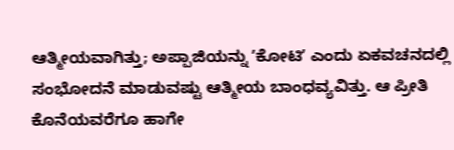ಆತ್ಮೀಯವಾಗಿತ್ತು; ಅಪ್ಪಾಜಿಯನ್ನು ʼಕೋಟಿʼ ಎಂದು ಏಕವಚನದಲ್ಲಿ ಸಂಭೋದನೆ ಮಾಡುವಷ್ಟು ಆತ್ಮೀಯ ಬಾಂಧವ್ಯವಿತ್ತು. ಆ ಪ್ರೀತಿ ಕೊನೆಯವರೆಗೂ ಹಾಗೇ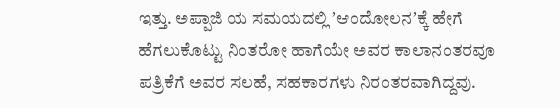ಇತ್ತು. ಅಪ್ಪಾಜಿ ಯ ಸಮಯದಲ್ಲಿ ʼಆಂದೋಲನʼಕ್ಕೆ ಹೇಗೆ ಹೆಗಲುಕೊಟ್ಟು ನಿಂತರೋ ಹಾಗೆಯೇ ಅವರ ಕಾಲಾನಂತರವೂ ಪತ್ರಿಕೆಗೆ ಅವರ ಸಲಹೆ, ಸಹಕಾರಗಳು ನಿರಂತರವಾಗಿದ್ದವು.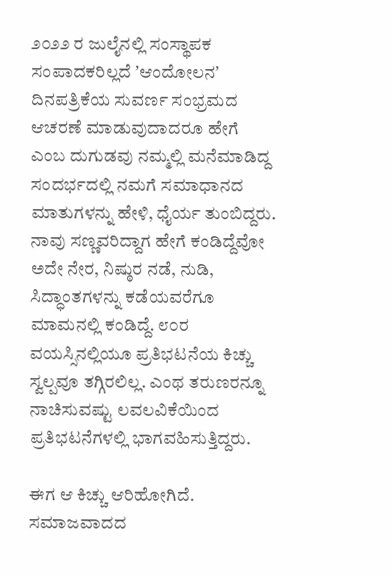೨೦೨೨ ರ ಜುಲೈನಲ್ಲಿ ಸಂಸ್ಥಾಪಕ ಸಂಪಾದಕರಿಲ್ಲದೆ ʼಆಂದೋಲನʼ ದಿನಪತ್ರಿಕೆಯ ಸುವರ್ಣ ಸಂಭ್ರಮದ ಆಚರಣೆ ಮಾಡುವುದಾದರೂ ಹೇಗೆ ಎಂಬ ದುಗುಡವು ನಮ್ಮಲ್ಲಿ ಮನೆಮಾಡಿದ್ದ ಸಂದರ್ಭದಲ್ಲಿ ನಮಗೆ ಸಮಾಧಾನದ ಮಾತುಗಳನ್ನು ಹೇಳಿ, ಧೈರ್ಯ ತುಂಬಿದ್ದರು. ನಾವು ಸಣ್ಣವರಿದ್ದಾಗ ಹೇಗೆ ಕಂಡಿದ್ದೆವೋ ಅದೇ ನೇರ, ನಿಷ್ಠುರ ನಡೆ, ನುಡಿ, ಸಿದ್ಧಾಂತಗಳನ್ನು ಕಡೆಯವರೆಗೂ ಮಾಮನಲ್ಲಿ ಕಂಡಿದ್ದೆ. ೮೦ರ ವಯಸ್ಸಿನಲ್ಲಿಯೂ ಪ್ರತಿಭಟನೆಯ ಕಿಚ್ಚು ಸ್ವಲ್ಪವೂ ತಗ್ಗಿರಲಿಲ್ಲ. ಎಂಥ ತರುಣರನ್ನೂ ನಾಚಿಸುವಷ್ಟು ಲವಲವಿಕೆಯಿಂದ ಪ್ರತಿಭಟನೆಗಳಲ್ಲಿ ಭಾಗವಹಿಸುತ್ತಿದ್ದರು.

ಈಗ ಆ ಕಿಚ್ಚು ಆರಿಹೋಗಿದೆ. ಸಮಾಜವಾದದ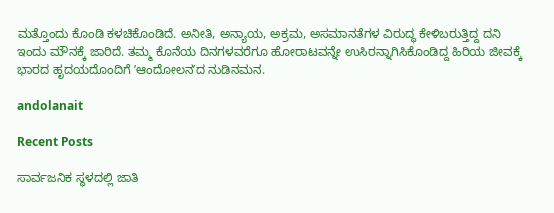ಮತ್ತೊಂದು ಕೊಂಡಿ ಕಳಚಿಕೊಂಡಿದೆ. ಅನೀತಿ, ಅನ್ಯಾಯ, ಅಕ್ರಮ, ಅಸಮಾನತೆಗಳ ವಿರುದ್ಧ ಕೇಳಿಬರುತ್ತಿದ್ದ ದನಿ ಇಂದು ಮೌನಕ್ಕೆ ಜಾರಿದೆ. ತಮ್ಮ ಕೊನೆಯ ದಿನಗಳವರೆಗೂ ಹೋರಾಟವನ್ನೇ ಉಸಿರನ್ನಾಗಿಸಿಕೊಂಡಿದ್ದ ಹಿರಿಯ ಜೀವಕ್ಕೆ ಭಾರದ ಹೃದಯದೊಂದಿಗೆ ʼಆಂದೋಲನʼದ ನುಡಿನಮನ.

andolanait

Recent Posts

ಸಾರ್ವಜನಿಕ ಸ್ಥಳದಲ್ಲಿ ಜಾತಿ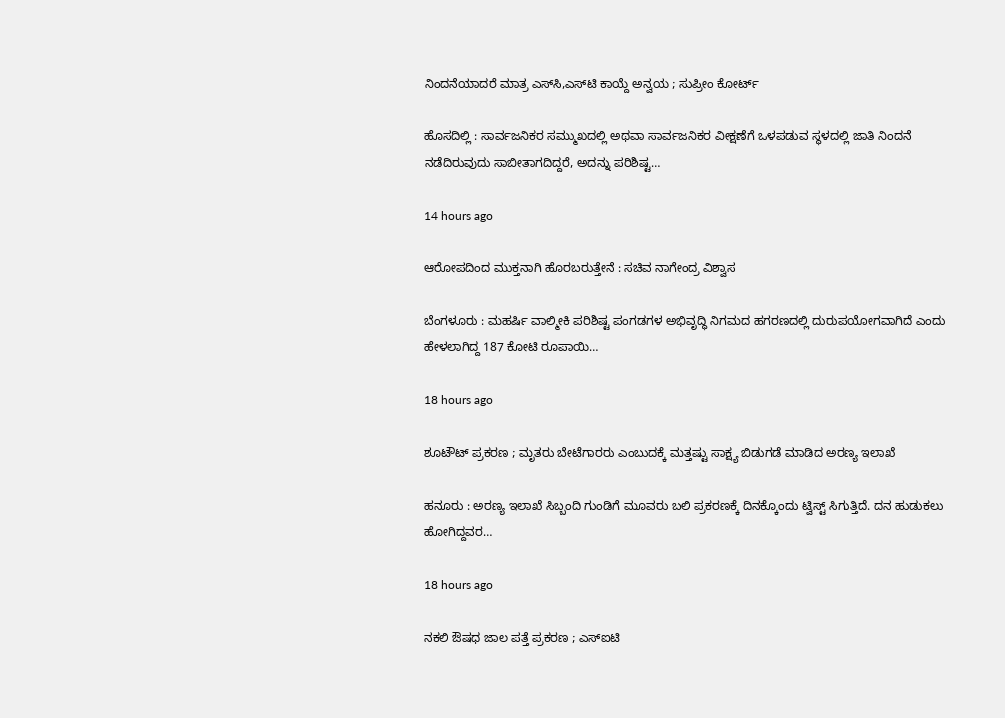ನಿಂದನೆಯಾದರೆ ಮಾತ್ರ ಎಸ್‌ಸಿ,ಎಸ್‌ಟಿ ಕಾಯ್ದೆ ಅನ್ವಯ ; ಸುಪ್ರೀಂ ಕೋರ್ಟ್‌

ಹೊಸದಿಲ್ಲಿ : ಸಾರ್ವಜನಿಕರ ಸಮ್ಮುಖದಲ್ಲಿ ಅಥವಾ ಸಾರ್ವಜನಿಕರ ವೀಕ್ಷಣೆಗೆ ಒಳಪಡುವ ಸ್ಥಳದಲ್ಲಿ ಜಾತಿ ನಿಂದನೆ ನಡೆದಿರುವುದು ಸಾಬೀತಾಗದಿದ್ದರೆ, ಅದನ್ನು ಪರಿಶಿಷ್ಟ…

14 hours ago

ಆರೋಪದಿಂದ ಮುಕ್ತನಾಗಿ ಹೊರಬರುತ್ತೇನೆ : ಸಚಿವ ನಾಗೇಂದ್ರ ವಿಶ್ವಾಸ

ಬೆಂಗಳೂರು : ಮಹರ್ಷಿ ವಾಲ್ಮೀಕಿ ಪರಿಶಿಷ್ಟ ಪಂಗಡಗಳ ಅಭಿವೃದ್ಧಿ ನಿಗಮದ ಹಗರಣದಲ್ಲಿ ದುರುಪಯೋಗವಾಗಿದೆ ಎಂದು ಹೇಳಲಾಗಿದ್ದ 187 ಕೋಟಿ ರೂಪಾಯಿ…

18 hours ago

ಶೂಟೌಟ್‌ ಪ್ರಕರಣ ; ಮೃತರು ಬೇಟೆಗಾರರು ಎಂಬುದಕ್ಕೆ ಮತ್ತಷ್ಟು ಸಾಕ್ಷ್ಯ ಬಿಡುಗಡೆ ಮಾಡಿದ ಅರಣ್ಯ ಇಲಾಖೆ

ಹನೂರು : ಅರಣ್ಯ ಇಲಾಖೆ ಸಿಬ್ಬಂದಿ ಗುಂಡಿಗೆ ಮೂವರು ಬಲಿ ಪ್ರಕರಣಕ್ಕೆ ದಿನಕ್ಕೊಂದು ಟ್ವಿಸ್ಟ್ ಸಿಗುತ್ತಿದೆ. ದನ ಹುಡುಕಲು ಹೋಗಿದ್ದವರ…

18 hours ago

ನಕಲಿ ಔಷಧ ಜಾಲ ಪತ್ತೆ ಪ್ರಕರಣ ; ಎಸ್‌ಐಟಿ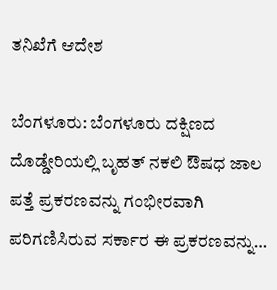ತನಿಖೆಗೆ ಆದೇಶ

ಬೆಂಗಳೂರು: ಬೆಂಗಳೂರು ದಕ್ಷಿಣದ ದೊಡ್ಡೇರಿಯಲ್ಲಿ ಬೃಹತ್ ನಕಲಿ ಔಷಧ ಜಾಲ ಪತ್ತೆ ಪ್ರಕರಣವನ್ನು ಗಂಭೀರವಾಗಿ ಪರಿಗಣಿಸಿರುವ ಸರ್ಕಾರ ಈ ಪ್ರಕರಣವನ್ನು…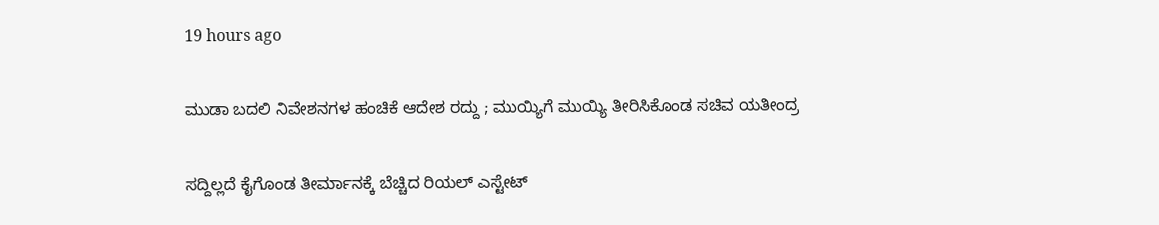19 hours ago

ಮುಡಾ ಬದಲಿ ನಿವೇಶನಗಳ ಹಂಚಿಕೆ ಆದೇಶ ರದ್ದು ; ಮುಯ್ಯಿಗೆ ಮುಯ್ಯಿ ತೀರಿಸಿಕೊಂಡ ಸಚಿವ ಯತೀಂದ್ರ

ಸದ್ದಿಲ್ಲದೆ ಕೈಗೊಂಡ ತೀರ್ಮಾನಕ್ಕೆ ಬೆಚ್ಚಿದ ರಿಯಲ್‌ ಎಸ್ಟೇಟ್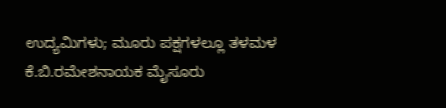ಉದ್ಯಮಿಗಳು; ಮೂರು ಪಕ್ಷಗಳಲ್ಲೂ ತಳಮಳ ಕೆ.ಬಿ.ರಮೇಶನಾಯಕ ಮೈಸೂರು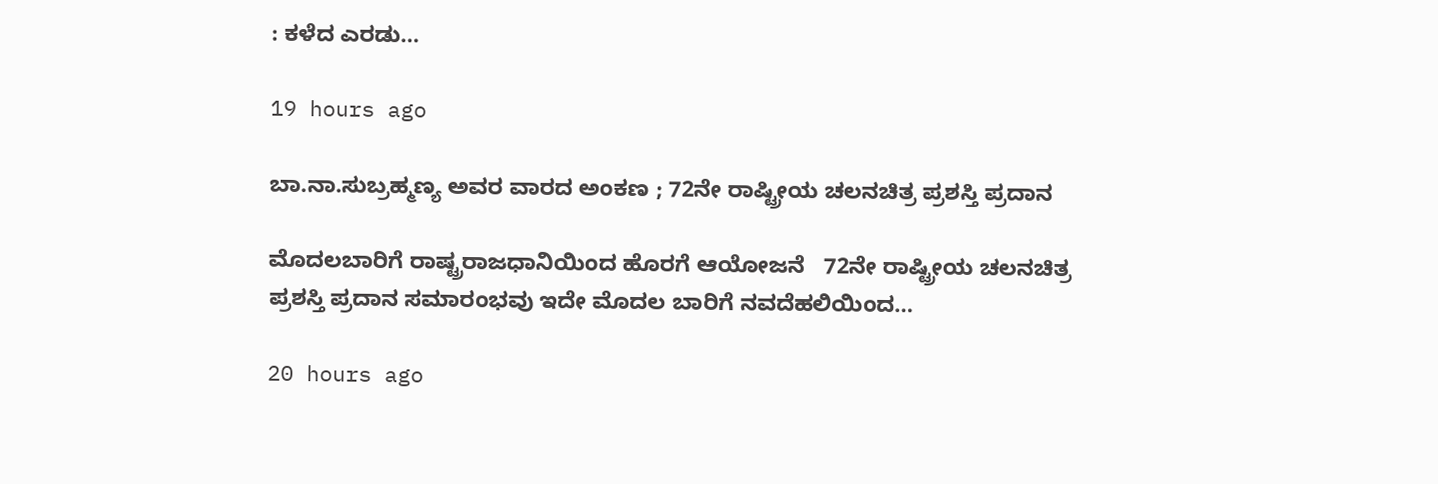: ಕಳೆದ ಎರಡು…

19 hours ago

ಬಾ.ನಾ.ಸುಬ್ರಹ್ಮಣ್ಯ ಅವರ ವಾರದ ಅಂಕಣ ; 72ನೇ ರಾಷ್ಟ್ರೀಯ ಚಲನಚಿತ್ರ ಪ್ರಶಸ್ತಿ ಪ್ರದಾನ

ಮೊದಲಬಾರಿಗೆ ರಾಷ್ಟ್ರರಾಜಧಾನಿಯಿಂದ ಹೊರಗೆ ಆಯೋಜನೆ   72ನೇ ರಾಷ್ಟ್ರೀಯ ಚಲನಚಿತ್ರ ಪ್ರಶಸ್ತಿ ಪ್ರದಾನ ಸಮಾರಂಭವು ಇದೇ ಮೊದಲ ಬಾರಿಗೆ ನವದೆಹಲಿಯಿಂದ…

20 hours ago